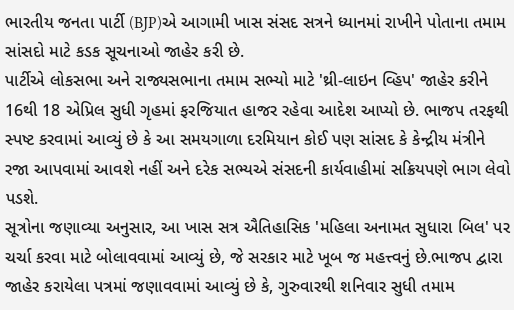ભારતીય જનતા પાર્ટી (BJP)એ આગામી ખાસ સંસદ સત્રને ધ્યાનમાં રાખીને પોતાના તમામ સાંસદો માટે કડક સૂચનાઓ જાહેર કરી છે.
પાર્ટીએ લોકસભા અને રાજ્યસભાના તમામ સભ્યો માટે 'થ્રી-લાઇન વ્હિપ' જાહેર કરીને 16થી 18 એપ્રિલ સુધી ગૃહમાં ફરજિયાત હાજર રહેવા આદેશ આપ્યો છે. ભાજપ તરફથી સ્પષ્ટ કરવામાં આવ્યું છે કે આ સમયગાળા દરમિયાન કોઈ પણ સાંસદ કે કેન્દ્રીય મંત્રીને રજા આપવામાં આવશે નહીં અને દરેક સભ્યએ સંસદની કાર્યવાહીમાં સક્રિયપણે ભાગ લેવો પડશે.
સૂત્રોના જણાવ્યા અનુસાર, આ ખાસ સત્ર ઐતિહાસિક 'મહિલા અનામત સુધારા બિલ' પર ચર્ચા કરવા માટે બોલાવવામાં આવ્યું છે, જે સરકાર માટે ખૂબ જ મહત્ત્વનું છે.ભાજપ દ્વારા જાહેર કરાયેલા પત્રમાં જણાવવામાં આવ્યું છે કે, ગુરુવારથી શનિવાર સુધી તમામ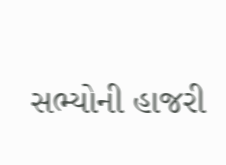સભ્યોની હાજરી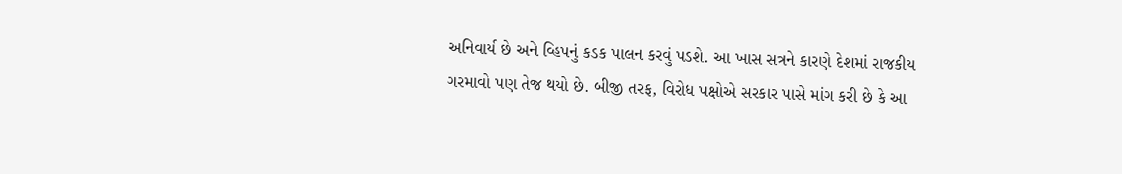અનિવાર્ય છે અને વ્હિપનું કડક પાલન કરવું પડશે. આ ખાસ સત્રને કારણે દેશમાં રાજકીય ગરમાવો પણ તેજ થયો છે. બીજી તરફ, વિરોધ પક્ષોએ સરકાર પાસે માંગ કરી છે કે આ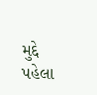મુદ્દે પહેલા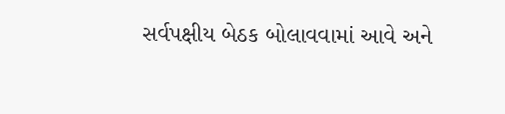સર્વપક્ષીય બેઠક બોલાવવામાં આવે અને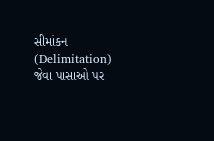સીમાંકન (Delimitation) જેવા પાસાઓ પર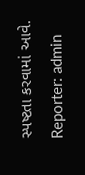સ્પષ્ટતા કરવામાં આવે.
Reporter: admin